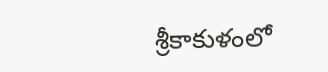శ్రీకాకుళంలో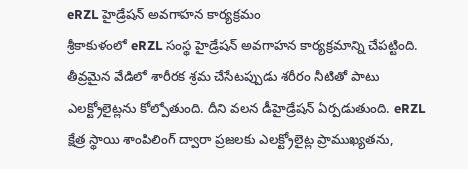eRZL హైడ్రేషన్ అవగాహన కార్యక్రమం
శ్రీకాకుళంలో eRZL సంస్థ హైడ్రేషన్ అవగాహన కార్యక్రమాన్ని చేపట్టింది. తీవ్రమైన వేడిలో శారీరక శ్రమ చేసేటప్పుడు శరీరం నీటితో పాటు ఎలక్ట్రోలైట్లను కోల్పోతుంది. దీని వలన డీహైడ్రేషన్ ఏర్పడుతుంది. eRZL క్షేత్ర స్థాయి శాంపిలింగ్ ద్వారా ప్రజలకు ఎలక్ట్రోలైట్ల ప్రాముఖ్యతను,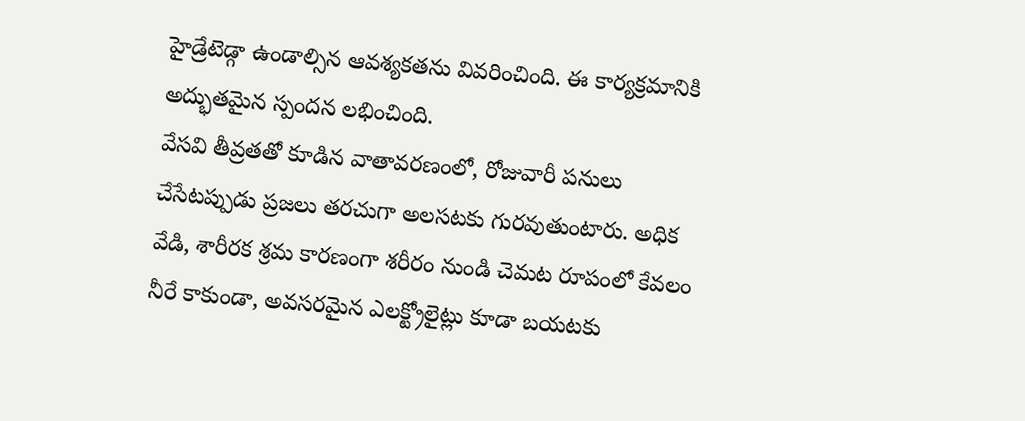హైడ్రేటెడ్గా ఉండాల్సిన ఆవశ్యకతను వివరించింది. ఈ కార్యక్రమానికి అద్భుతమైన స్పందన లభించింది.
వేసవి తీవ్రతతో కూడిన వాతావరణంలో, రోజువారీ పనులు చేసేటప్పుడు ప్రజలు తరచుగా అలసటకు గురవుతుంటారు. అధిక వేడి, శారీరక శ్రమ కారణంగా శరీరం నుండి చెమట రూపంలో కేవలం నీరే కాకుండా, అవసరమైన ఎలక్ట్రోలైట్లు కూడా బయటకు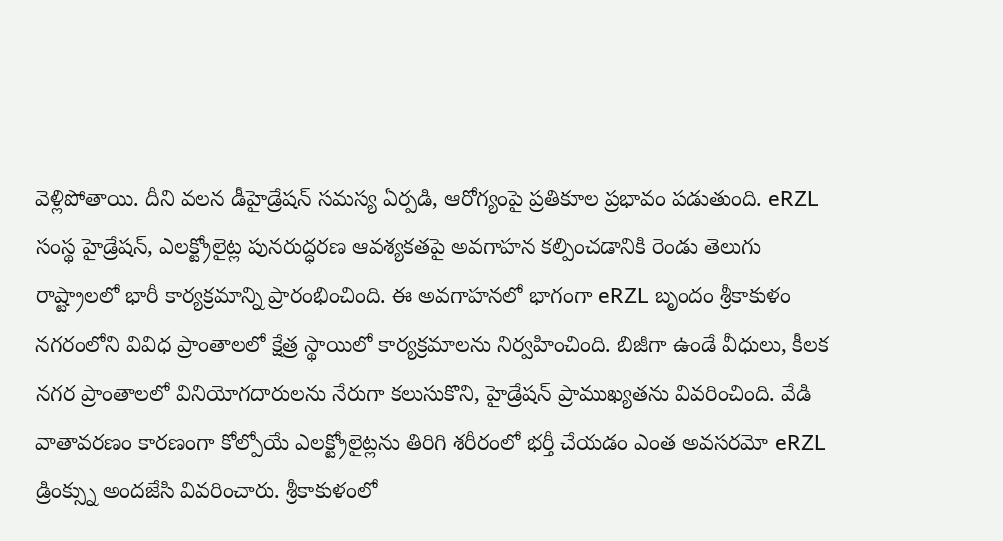వెళ్లిపోతాయి. దీని వలన డీహైడ్రేషన్ సమస్య ఏర్పడి, ఆరోగ్యంపై ప్రతికూల ప్రభావం పడుతుంది. eRZL సంస్థ హైడ్రేషన్, ఎలక్ట్రోలైట్ల పునరుద్ధరణ ఆవశ్యకతపై అవగాహన కల్పించడానికి రెండు తెలుగు రాష్ట్రాలలో భారీ కార్యక్రమాన్ని ప్రారంభించింది. ఈ అవగాహనలో భాగంగా eRZL బృందం శ్రీకాకుళం నగరంలోని వివిధ ప్రాంతాలలో క్షేత్ర స్థాయిలో కార్యక్రమాలను నిర్వహించింది. బిజీగా ఉండే వీధులు, కీలక నగర ప్రాంతాలలో వినియోగదారులను నేరుగా కలుసుకొని, హైడ్రేషన్ ప్రాముఖ్యతను వివరించింది. వేడి వాతావరణం కారణంగా కోల్పోయే ఎలక్ట్రోలైట్లను తిరిగి శరీరంలో భర్తీ చేయడం ఎంత అవసరమో eRZL డ్రింక్స్ను అందజేసి వివరించారు. శ్రీకాకుళంలో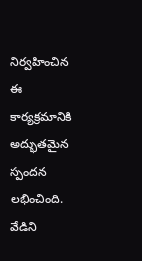నిర్వహించిన ఈ కార్యక్రమానికి అద్భుతమైన స్పందన లభించింది. వేడిని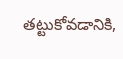తట్టుకోవడానికి,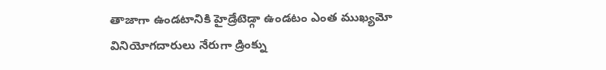తాజాగా ఉండటానికి హైడ్రేటెడ్గా ఉండటం ఎంత ముఖ్యమో వినియోగదారులు నేరుగా డ్రింక్ను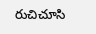రుచిచూసి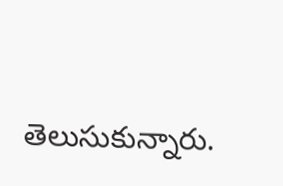తెలుసుకున్నారు.